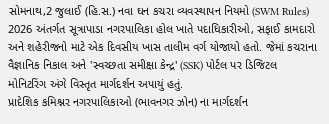સોમનાથ,2 જુલાઈ (હિ.સ.) નવા ઘન કચરા વ્યવસ્થાપન નિયમો (SWM Rules) 2026 અંતર્ગત સૂત્રાપાડા નગરપાલિકા હોલ ખાતે પદાધિકારીઓ, સફાઈ કામદારો અને શહેરીજનો માટે એક દિવસીય ખાસ તાલીમ વર્ગ યોજાયો હતો. જેમાં કચરાના વૈજ્ઞાનિક નિકાલ અને 'સ્વચ્છતા સમીક્ષા કેન્દ્ર' (SSK) પોર્ટલ પર ડિજિટલ મોનિટરિંગ અંગે વિસ્તૃત માર્ગદર્શન અપાયું હતું.
પ્રાદેશિક કમિશ્નર નગરપાલિકાઓ (ભાવનગર ઝોન) ના માર્ગદર્શન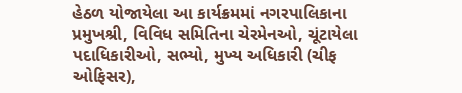હેઠળ યોજાયેલા આ કાર્યક્રમમાં નગરપાલિકાના પ્રમુખશ્રી, વિવિધ સમિતિના ચેરમેનઓ, ચૂંટાયેલા પદાધિકારીઓ, સભ્યો, મુખ્ય અધિકારી (ચીફ ઓફિસર),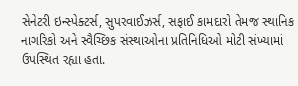સેનેટરી ઇન્સ્પેક્ટર્સ, સુપરવાઈઝર્સ, સફાઈ કામદારો તેમજ સ્થાનિક નાગરિકો અને સ્વૈચ્છિક સંસ્થાઓના પ્રતિનિધિઓ મોટી સંખ્યામાં ઉપસ્થિત રહ્યા હતા.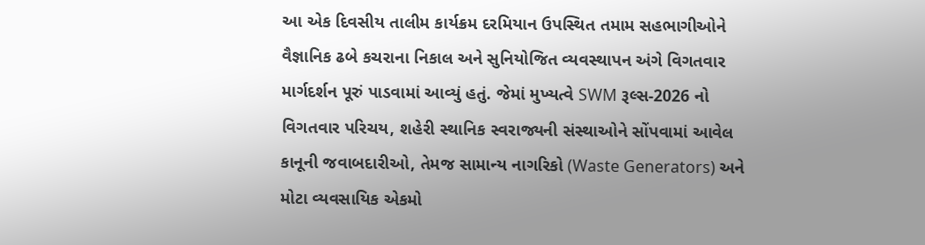આ એક દિવસીય તાલીમ કાર્યક્રમ દરમિયાન ઉપસ્થિત તમામ સહભાગીઓને વૈજ્ઞાનિક ઢબે કચરાના નિકાલ અને સુનિયોજિત વ્યવસ્થાપન અંગે વિગતવાર માર્ગદર્શન પૂરું પાડવામાં આવ્યું હતું. જેમાં મુખ્યત્વે SWM રૂલ્સ-2026 નો વિગતવાર પરિચય, શહેરી સ્થાનિક સ્વરાજ્યની સંસ્થાઓને સોંપવામાં આવેલ કાનૂની જવાબદારીઓ, તેમજ સામાન્ય નાગરિકો (Waste Generators) અને મોટા વ્યવસાયિક એકમો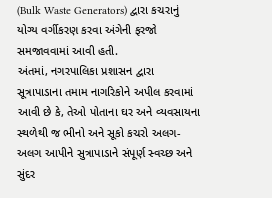(Bulk Waste Generators) દ્વારા કચરાનું યોગ્ય વર્ગીકરણ કરવા અંગેની ફરજો સમજાવવામાં આવી હતી.
અંતમાં, નગરપાલિકા પ્રશાસન દ્વારા સૂત્રાપાડાના તમામ નાગરિકોને અપીલ કરવામાં આવી છે કે, તેઓ પોતાના ઘર અને વ્યવસાયના સ્થળેથી જ ભીનો અને સૂકો કચરો અલગ-અલગ આપીને સુત્રાપાડાને સંપૂર્ણ સ્વચ્છ અને સુંદર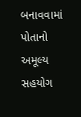બનાવવામાં પોતાનો અમૂલ્ય સહયોગ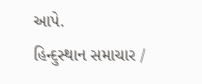આપે.
હિન્દુસ્થાન સમાચાર /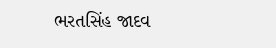ભરતસિંહ જાદવ